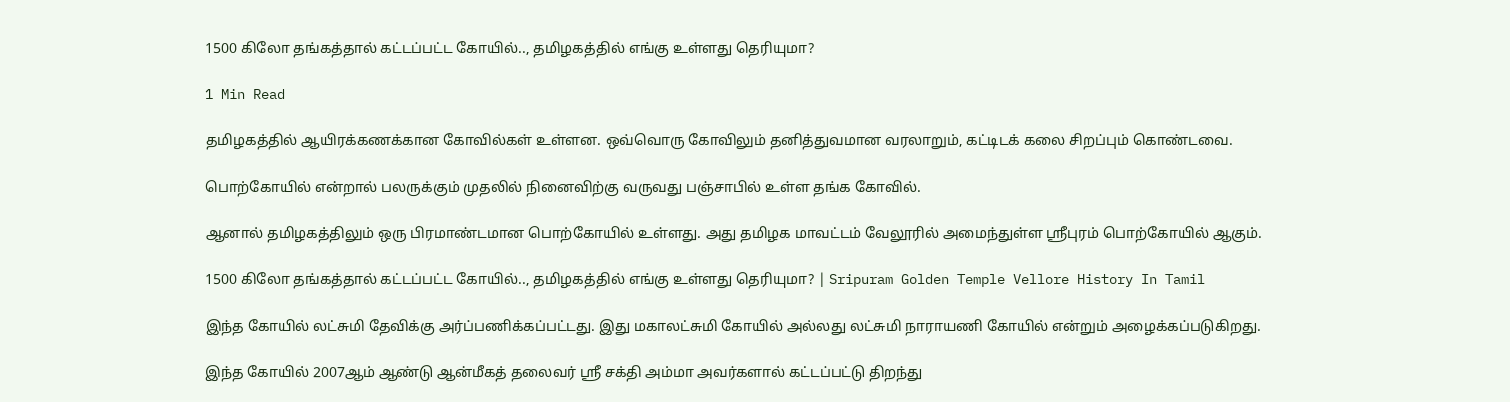1500 கிலோ தங்கத்தால் கட்டப்பட்ட கோயில்.., தமிழகத்தில் எங்கு உள்ளது தெரியுமா?

1 Min Read

தமிழகத்தில் ஆயிரக்கணக்கான கோவில்கள் உள்ளன. ஒவ்வொரு கோவிலும் தனித்துவமான வரலாறும், கட்டிடக் கலை சிறப்பும் கொண்டவை.

பொற்கோயில் என்றால் பலருக்கும் முதலில் நினைவிற்கு வருவது பஞ்சாபில் உள்ள தங்க கோவில்.

ஆனால் தமிழகத்திலும் ஒரு பிரமாண்டமான பொற்கோயில் உள்ளது. அது தமிழக மாவட்டம் வேலூரில் அமைந்துள்ள ஸ்ரீபுரம் பொற்கோயில் ஆகும்.

1500 கிலோ தங்கத்தால் கட்டப்பட்ட கோயில்.., தமிழகத்தில் எங்கு உள்ளது தெரியுமா? | Sripuram Golden Temple Vellore History In Tamil

இந்த கோயில் லட்சுமி தேவிக்கு அர்ப்பணிக்கப்பட்டது. இது மகாலட்சுமி கோயில் அல்லது லட்சுமி நாராயணி கோயில் என்றும் அழைக்கப்படுகிறது.

இந்த கோயில் 2007ஆம் ஆண்டு ஆன்மீகத் தலைவர் ஸ்ரீ சக்தி அம்மா அவர்களால் கட்டப்பட்டு திறந்து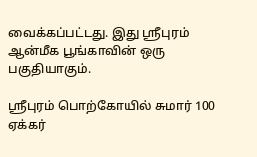வைக்கப்பட்டது. இது ஸ்ரீபுரம் ஆன்மீக பூங்காவின் ஒரு பகுதியாகும்.

ஸ்ரீபுரம் பொற்கோயில் சுமார் 100 ஏக்கர்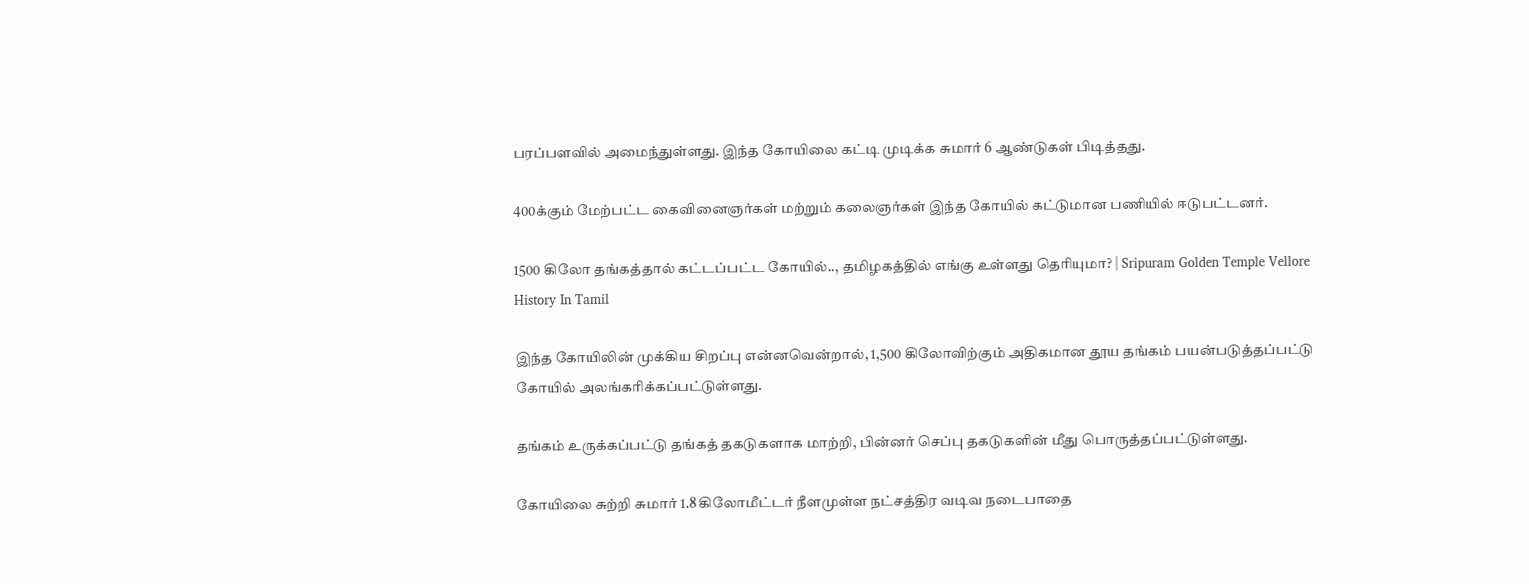பரப்பளவில் அமைந்துள்ளது. இந்த கோயிலை கட்டி முடிக்க சுமார் 6 ஆண்டுகள் பிடித்தது.

400க்கும் மேற்பட்ட கைவினைஞர்கள் மற்றும் கலைஞர்கள் இந்த கோயில் கட்டுமான பணியில் ஈடுபட்டனர்.

1500 கிலோ தங்கத்தால் கட்டப்பட்ட கோயில்.., தமிழகத்தில் எங்கு உள்ளது தெரியுமா? | Sripuram Golden Temple Vellore History In Tamil

இந்த கோயிலின் முக்கிய சிறப்பு என்னவென்றால், 1,500 கிலோவிற்கும் அதிகமான தூய தங்கம் பயன்படுத்தப்பட்டு கோயில் அலங்கரிக்கப்பட்டுள்ளது.

தங்கம் உருக்கப்பட்டு தங்கத் தகடுகளாக மாற்றி, பின்னர் செப்பு தகடுகளின் மீது பொருத்தப்பட்டுள்ளது.

கோயிலை சுற்றி சுமார் 1.8 கிலோமீட்டர் நீளமுள்ள நட்சத்திர வடிவ நடைபாதை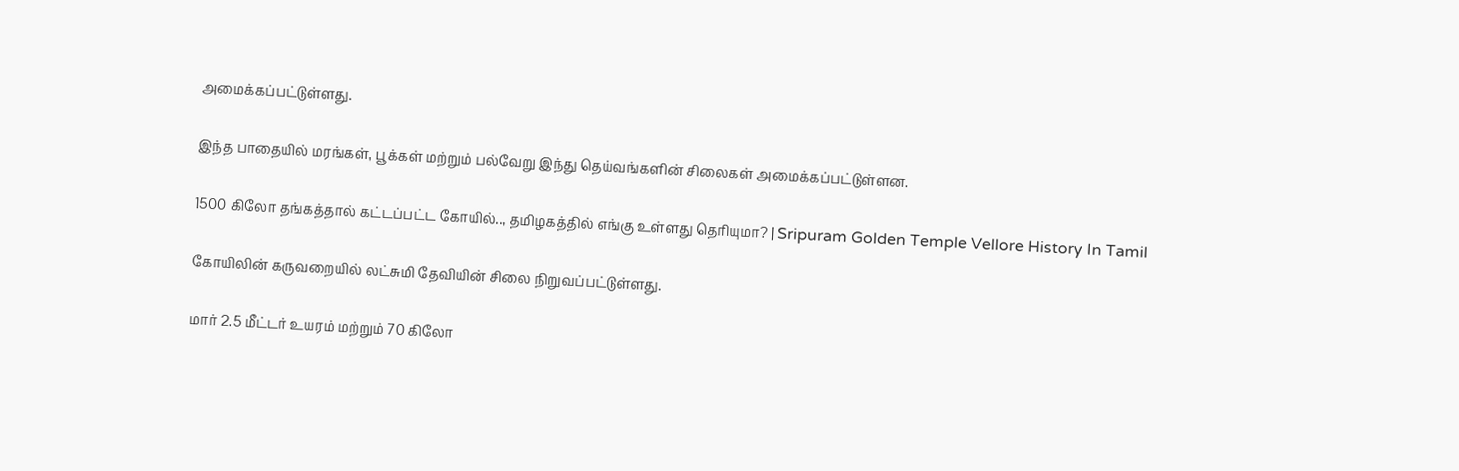அமைக்கப்பட்டுள்ளது.

இந்த பாதையில் மரங்கள், பூக்கள் மற்றும் பல்வேறு இந்து தெய்வங்களின் சிலைகள் அமைக்கப்பட்டுள்ளன.

1500 கிலோ தங்கத்தால் கட்டப்பட்ட கோயில்.., தமிழகத்தில் எங்கு உள்ளது தெரியுமா? | Sripuram Golden Temple Vellore History In Tamil

கோயிலின் கருவறையில் லட்சுமி தேவியின் சிலை நிறுவப்பட்டுள்ளது.

மார் 2.5 மீட்டர் உயரம் மற்றும் 70 கிலோ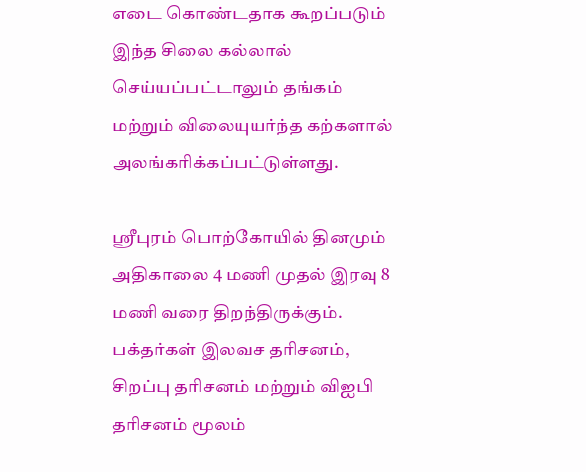எடை கொண்டதாக கூறப்படும் இந்த சிலை கல்லால் செய்யப்பட்டாலும் தங்கம் மற்றும் விலையுயர்ந்த கற்களால் அலங்கரிக்கப்பட்டுள்ளது.

ஸ்ரீபுரம் பொற்கோயில் தினமும் அதிகாலை 4 மணி முதல் இரவு 8 மணி வரை திறந்திருக்கும். பக்தர்கள் இலவச தரிசனம், சிறப்பு தரிசனம் மற்றும் விஐபி தரிசனம் மூலம்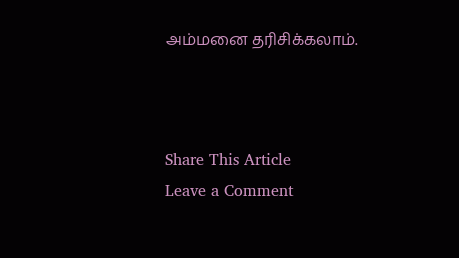அம்மனை தரிசிக்கலாம்.



Share This Article
Leave a Comment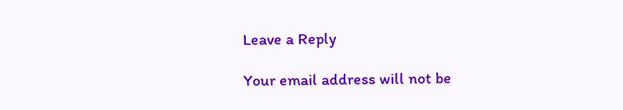Leave a Reply

Your email address will not be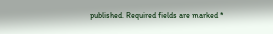published. Required fields are marked *